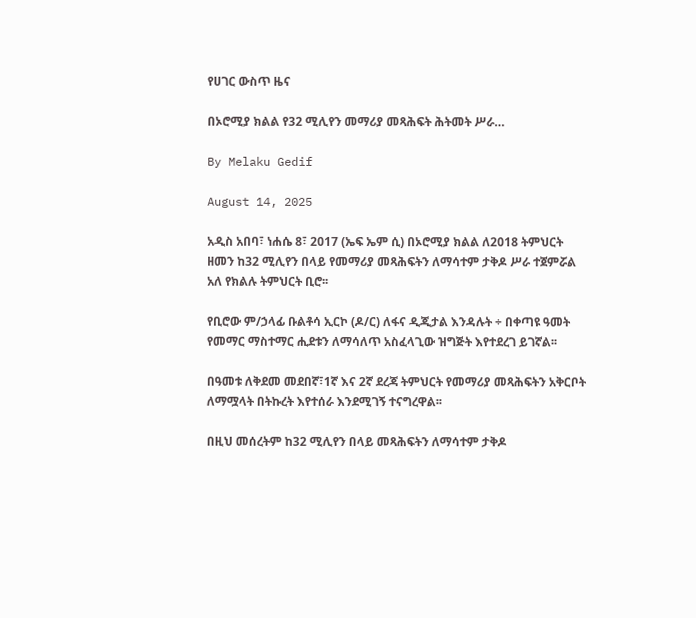የሀገር ውስጥ ዜና

በኦሮሚያ ክልል የ32 ሚሊየን መማሪያ መጻሕፍት ሕትመት ሥራ…

By Melaku Gedif

August 14, 2025

አዲስ አበባ፣ ነሐሴ 8፣ 2017 (ኤፍ ኤም ሲ) በኦሮሚያ ክልል ለ2018 ትምህርት ዘመን ከ32 ሚሊየን በላይ የመማሪያ መጻሕፍትን ለማሳተም ታቅዶ ሥራ ተጀምሯል አለ የክልሉ ትምህርት ቢሮ፡፡

የቢሮው ም/ኃላፊ ቡልቶሳ ኢርኮ (ዶ/ር) ለፋና ዲጂታል እንዳሉት ÷ በቀጣዩ ዓመት የመማር ማስተማር ሒደቱን ለማሳለጥ አስፈላጊው ዝግጅት እየተደረገ ይገኛል፡፡

በዓመቱ ለቅደመ መደበኛ፣1ኛ እና 2ኛ ደረጃ ትምህርት የመማሪያ መጻሕፍትን አቅርቦት ለማሟላት በትኩረት እየተሰራ እንደሚገኝ ተናግረዋል፡፡

በዚህ መሰረትም ከ32 ሚሊየን በላይ መጻሕፍትን ለማሳተም ታቅዶ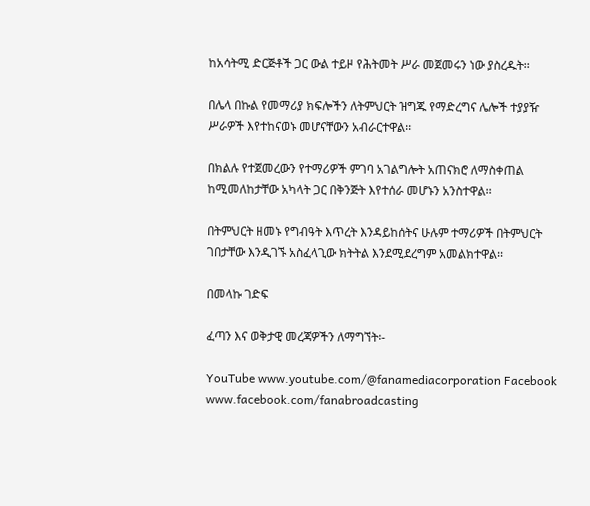ከአሳትሚ ድርጅቶች ጋር ውል ተይዞ የሕትመት ሥራ መጀመሩን ነው ያስረዱት፡፡

በሌላ በኩል የመማሪያ ክፍሎችን ለትምህርት ዝግጁ የማድረግና ሌሎች ተያያዥ ሥራዎች እየተከናወኑ መሆናቸውን አብራርተዋል፡፡

በክልሉ የተጀመረውን የተማሪዎች ምገባ አገልግሎት አጠናክሮ ለማስቀጠል ከሚመለከታቸው አካላት ጋር በቅንጅት እየተሰራ መሆኑን አንስተዋል፡፡

በትምህርት ዘመኑ የግብዓት እጥረት እንዳይከሰትና ሁሉም ተማሪዎች በትምህርት ገበታቸው እንዲገኙ አስፈላጊው ክትትል እንደሚደረግም አመልክተዋል፡፡

በመላኩ ገድፍ

ፈጣን እና ወቅታዊ መረጃዎችን ለማግኘት፡-

YouTube www.youtube.com/@fanamediacorporation Facebook www.facebook.com/fanabroadcasting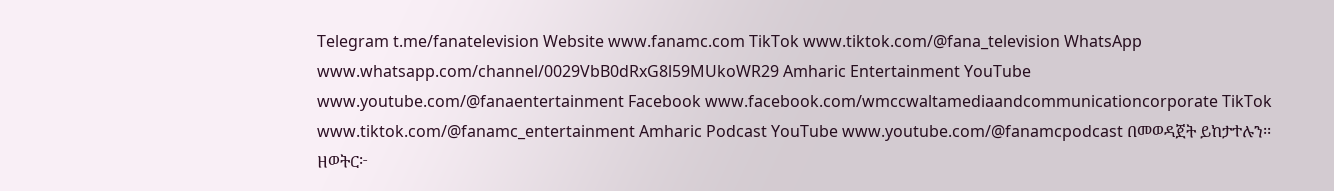Telegram t.me/fanatelevision Website www.fanamc.com TikTok www.tiktok.com/@fana_television WhatsApp www.whatsapp.com/channel/0029VbB0dRxG8l59MUkoWR29 Amharic Entertainment YouTube www.youtube.com/@fanaentertainment Facebook www.facebook.com/wmccwaltamediaandcommunicationcorporate TikTok www.tiktok.com/@fanamc_entertainment Amharic Podcast YouTube www.youtube.com/@fanamcpodcast በመወዳጀት ይከታተሉን፡፡ ዘወትር፦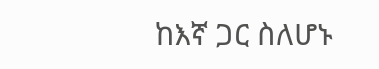ከእኛ ጋር ስለሆኑ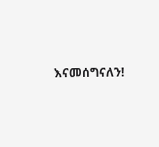እናመሰግናለን!